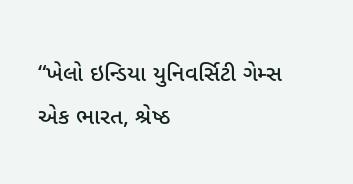“ખેલો ઇન્ડિયા યુનિવર્સિટી ગેમ્સ એક ભારત, શ્રેષ્ઠ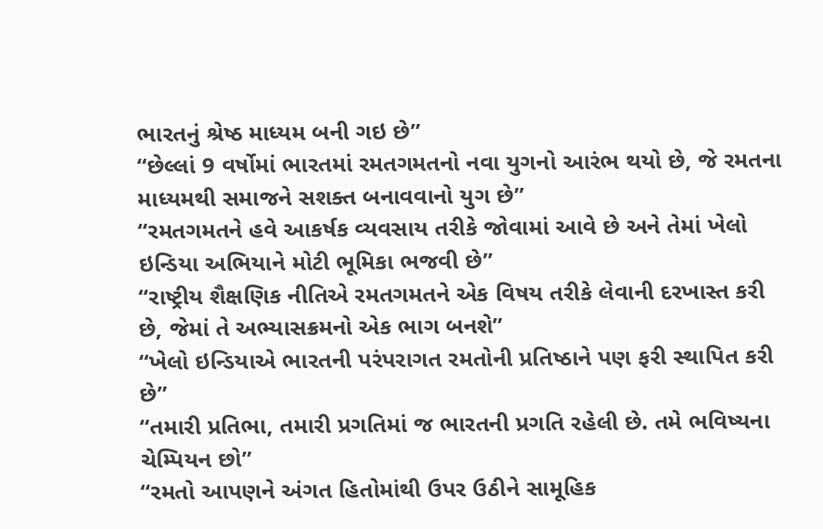ભારતનું શ્રેષ્ઠ માધ્યમ બની ગઇ છે”
“છેલ્લાં 9 વર્ષોમાં ભારતમાં રમતગમતનો નવા યુગનો આરંભ થયો છે, જે રમતના માધ્યમથી સમાજને સશક્ત બનાવવાનો યુગ છે”
“રમતગમતને હવે આકર્ષક વ્યવસાય તરીકે જોવામાં આવે છે અને તેમાં ખેલો ઇન્ડિયા અભિયાને મોટી ભૂમિકા ભજવી છે”
“રાષ્ટ્રીય શૈક્ષણિક નીતિએ રમતગમતને એક વિષય તરીકે લેવાની દરખાસ્ત કરી છે, જેમાં તે અભ્યાસક્રમનો એક ભાગ બનશે”
“ખેલો ઇન્ડિયાએ ભારતની પરંપરાગત રમતોની પ્રતિષ્ઠાને પણ ફરી સ્થાપિત કરી છે”
“તમારી પ્રતિભા, તમારી પ્રગતિમાં જ ભારતની પ્રગતિ રહેલી છે. તમે ભવિષ્યના ચેમ્પિયન છો”
“રમતો આપણને અંગત હિતોમાંથી ઉપર ઉઠીને સામૂહિક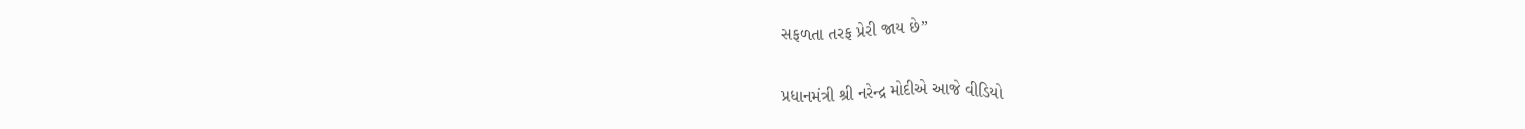સફળતા તરફ પ્રેરી જાય છે”

પ્રધાનમંત્રી શ્રી નરેન્દ્ર મોદીએ આજે વીડિયો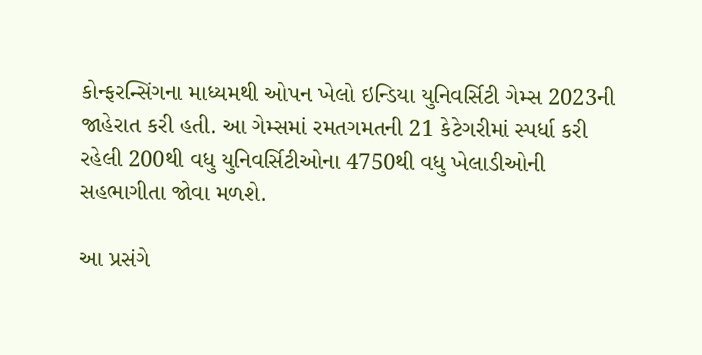કોન્ફરન્સિંગના માધ્યમથી ઓપન ખેલો ઇન્ડિયા યુનિવર્સિટી ગેમ્સ 2023ની જાહેરાત કરી હતી. આ ગેમ્સમાં રમતગમતની 21 કેટેગરીમાં સ્પર્ધા કરી રહેલી 200થી વધુ યુનિવર્સિટીઓના 4750થી વધુ ખેલાડીઓની સહભાગીતા જોવા મળશે.

આ પ્રસંગે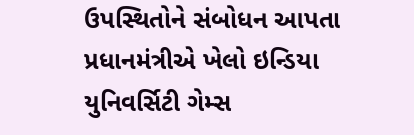ઉપસ્થિતોને સંબોધન આપતા પ્રધાનમંત્રીએ ખેલો ઇન્ડિયા યુનિવર્સિટી ગેમ્સ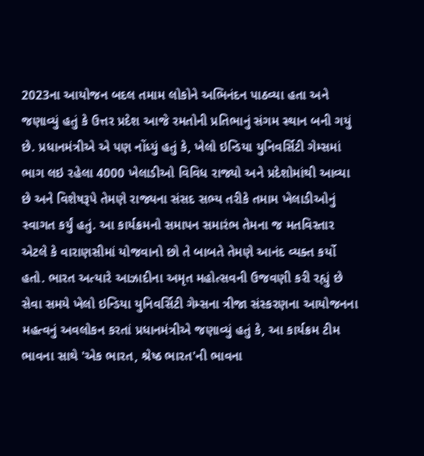2023ના આયોજન બદલ તમામ લોકોને અભિનંદન પાઠવ્યા હતા અને જણાવ્યું હતું કે ઉત્તર પ્રદેશ આજે રમતોની પ્રતિભાનું સંગમ સ્થાન બની ગયું છે. પ્રધાનમંત્રીએ એ પણ નોંધ્યું હતું કે, ખેલો ઇન્ડિયા યુનિવર્સિટી ગેમ્સમાં ભાગ લઇ રહેલા 4000 ખેલાડીઓ વિવિધ રાજ્યો અને પ્રદેશોમાંથી આવ્યા છે અને વિશેષરૂપે તેમણે રાજ્યના સંસદ સભ્ય તરીકે તમામ ખેલાડીઓનું સ્વાગત કર્યું હતું. આ કાર્યક્રમનો સમાપન સમારંભ તેમના જ મતવિસ્તાર એટલે કે વારાણસીમાં યોજવાનો છો તે બાબતે તેમણે આનંદ વ્યક્ત કર્યો હતો. ભારત અત્યારે આઝાદીના અમૃત મહોત્સવની ઉજવણી કરી રહ્યું છે સેવા સમયે ખેલો ઇન્ડિયા યુનિવર્સિટી ગેમ્સના ત્રીજા સંસ્કરણના આયોજનના મહત્વનું અવલોકન કરતાં પ્રધાનમંત્રીએ જણાવ્યું હતું કે, આ કાર્યક્રમ ટીમ ભાવના સાથે 'એક ભારત, શ્રેષ્ઠ ભારત'ની ભાવના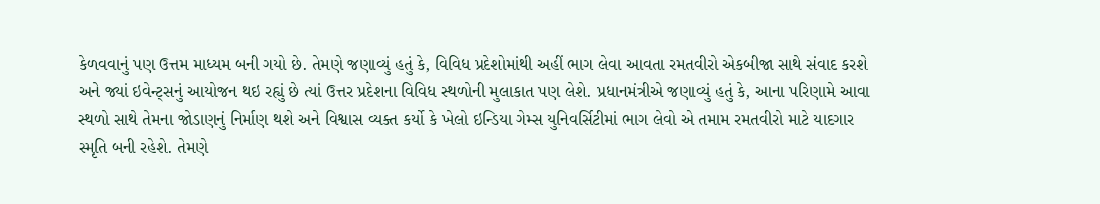કેળવવાનું પણ ઉત્તમ માધ્યમ બની ગયો છે. તેમણે જણાવ્યું હતું કે, વિવિધ પ્રદેશોમાંથી અહીં ભાગ લેવા આવતા રમતવીરો એકબીજા સાથે સંવાદ કરશે અને જ્યાં ઇવેન્ટ્સનું આયોજન થઇ રહ્યું છે ત્યાં ઉત્તર પ્રદેશના વિવિધ સ્થળોની મુલાકાત પણ લેશે. પ્રધાનમંત્રીએ જણાવ્યું હતું કે, આના પરિણામે આવા સ્થળો સાથે તેમના જોડાણનું નિર્માણ થશે અને વિશ્વાસ વ્યક્ત કર્યો કે ખેલો ઇન્ડિયા ગેમ્સ યુનિવર્સિટીમાં ભાગ લેવો એ તમામ રમતવીરો માટે યાદગાર સ્મૃતિ બની રહેશે. તેમણે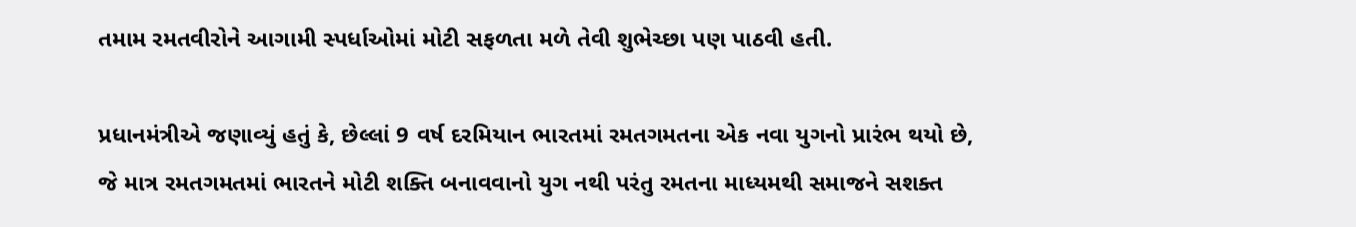તમામ રમતવીરોને આગામી સ્પર્ધાઓમાં મોટી સફળતા મળે તેવી શુભેચ્છા પણ પાઠવી હતી.

પ્રધાનમંત્રીએ જણાવ્યું હતું કે, છેલ્લાં 9 વર્ષ દરમિયાન ભારતમાં રમતગમતના એક નવા યુગનો પ્રારંભ થયો છે, જે માત્ર રમતગમતમાં ભારતને મોટી શક્તિ બનાવવાનો યુગ નથી પરંતુ રમતના માધ્યમથી સમાજને સશક્ત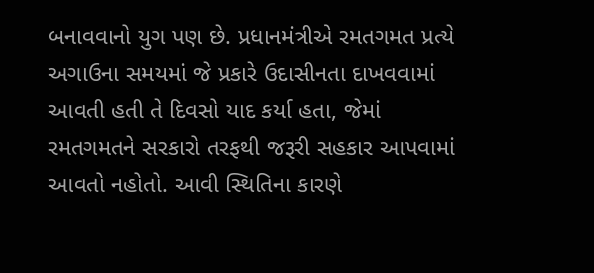બનાવવાનો યુગ પણ છે. પ્રધાનમંત્રીએ રમતગમત પ્રત્યે અગાઉના સમયમાં જે પ્રકારે ઉદાસીનતા દાખવવામાં આવતી હતી તે દિવસો યાદ કર્યા હતા, જેમાં રમતગમતને સરકારો તરફથી જરૂરી સહકાર આપવામાં આવતો નહોતો. આવી સ્થિતિના કારણે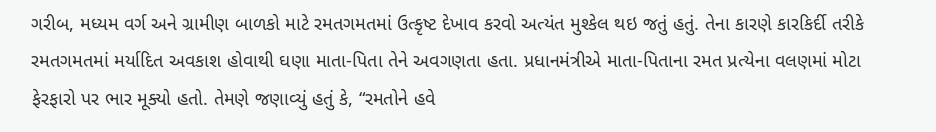ગરીબ, મધ્યમ વર્ગ અને ગ્રામીણ બાળકો માટે રમતગમતમાં ઉત્કૃષ્ટ દેખાવ કરવો અત્યંત મુશ્કેલ થઇ જતું હતું. તેના કારણે કારકિર્દી તરીકે રમતગમતમાં મર્યાદિત અવકાશ હોવાથી ઘણા માતા-પિતા તેને અવગણતા હતા. પ્રધાનમંત્રીએ માતા-પિતાના રમત પ્રત્યેના વલણમાં મોટા ફેરફારો પર ભાર મૂક્યો હતો. તેમણે જણાવ્યું હતું કે, “રમતોને હવે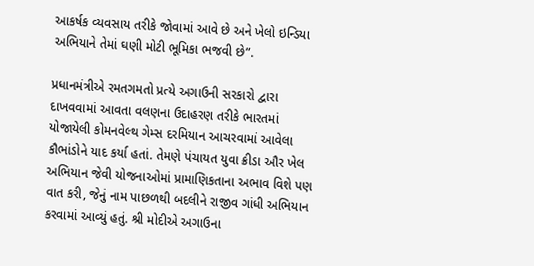આકર્ષક વ્યવસાય તરીકે જોવામાં આવે છે અને ખેલો ઇન્ડિયા અભિયાને તેમાં ઘણી મોટી ભૂમિકા ભજવી છે”.

પ્રધાનમંત્રીએ રમતગમતો પ્રત્યે અગાઉની સરકારો દ્વારા દાખવવામાં આવતા વલણના ઉદાહરણ તરીકે ભારતમાં યોજાયેલી કોમનવેલ્થ ગેમ્સ દરમિયાન આચરવામાં આવેલા કૌભાંડોને યાદ કર્યા હતાં. તેમણે પંચાયત યુવા ક્રીડા ઔર ખેલ અભિયાન જેવી યોજનાઓમાં પ્રામાણિકતાના અભાવ વિશે પણ વાત કરી, જેનું નામ પાછળથી બદલીને રાજીવ ગાંધી અભિયાન કરવામાં આવ્યું હતું. શ્રી મોદીએ અગાઉના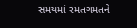સમયમાં રમતગમતને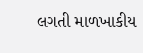લગતી માળખાકીય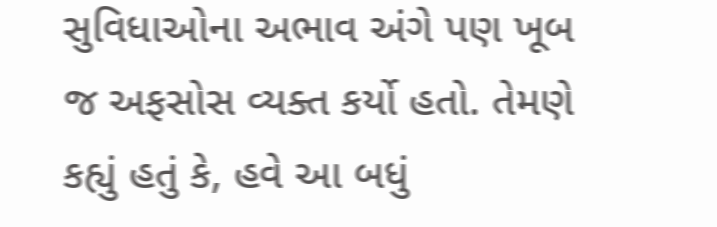સુવિધાઓના અભાવ અંગે પણ ખૂબ જ અફસોસ વ્યક્ત કર્યો હતો. તેમણે કહ્યું હતું કે, હવે આ બધું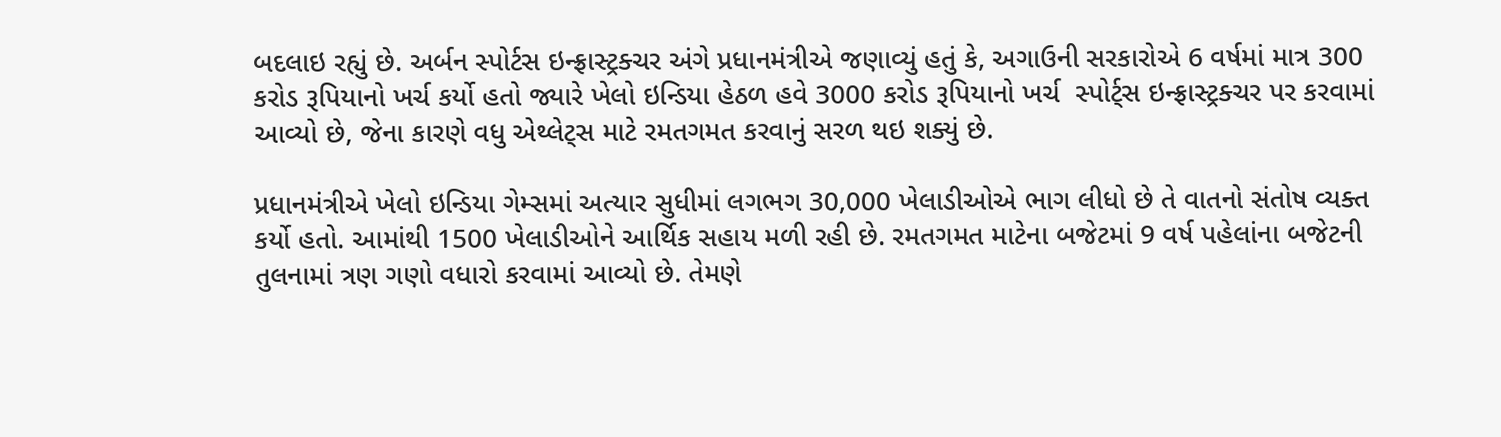બદલાઇ રહ્યું છે. અર્બન સ્પોર્ટસ ઇન્ફ્રાસ્ટ્રક્ચર અંગે પ્રધાનમંત્રીએ જણાવ્યું હતું કે, અગાઉની સરકારોએ 6 વર્ષમાં માત્ર 300 કરોડ રૂપિયાનો ખર્ચ કર્યો હતો જ્યારે ખેલો ઇન્ડિયા હેઠળ હવે 3000 કરોડ રૂપિયાનો ખર્ચ  સ્પોર્ટ્સ ઇન્ફ્રાસ્ટ્રક્ચર પર કરવામાં આવ્યો છે, જેના કારણે વધુ એથ્લેટ્સ માટે રમતગમત કરવાનું સરળ થઇ શક્યું છે.

પ્રધાનમંત્રીએ ખેલો ઇન્ડિયા ગેમ્સમાં અત્યાર સુધીમાં લગભગ 30,000 ખેલાડીઓએ ભાગ લીધો છે તે વાતનો સંતોષ વ્યક્ત કર્યો હતો. આમાંથી 1500 ખેલાડીઓને આર્થિક સહાય મળી રહી છે. રમતગમત માટેના બજેટમાં 9 વર્ષ પહેલાંના બજેટની તુલનામાં ત્રણ ગણો વધારો કરવામાં આવ્યો છે. તેમણે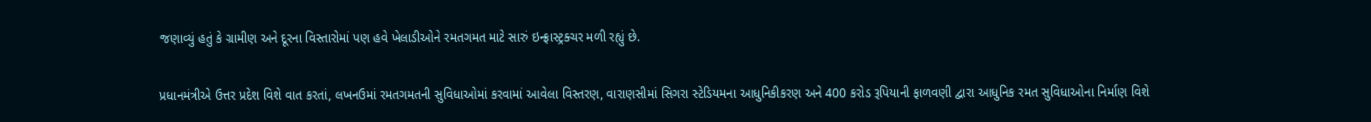જણાવ્યું હતું કે ગ્રામીણ અને દૂરના વિસ્તારોમાં પણ હવે ખેલાડીઓને રમતગમત માટે સારું ઇન્ફ્રાસ્ટ્રક્ચર મળી રહ્યું છે.

પ્રધાનમંત્રીએ ઉત્તર પ્રદેશ વિશે વાત કરતાં, લખનઉમાં રમતગમતની સુવિધાઓમાં કરવામાં આવેલા વિસ્તરણ, વારાણસીમાં સિગરા સ્ટેડિયમના આધુનિકીકરણ અને 400 કરોડ રૂપિયાની ફાળવણી દ્વારા આધુનિક રમત સુવિધાઓના નિર્માણ વિશે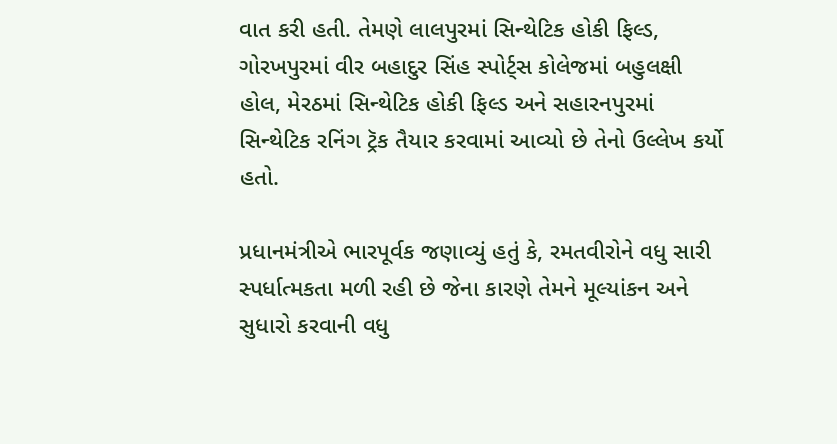વાત કરી હતી. તેમણે લાલપુરમાં સિન્થેટિક હોકી ફિલ્ડ, ગોરખપુરમાં વીર બહાદુર સિંહ સ્પોર્ટ્સ કોલેજમાં બહુલક્ષી હોલ, મેરઠમાં સિન્થેટિક હોકી ફિલ્ડ અને સહારનપુરમાં સિન્થેટિક રનિંગ ટ્રૅક તૈયાર કરવામાં આવ્યો છે તેનો ઉલ્લેખ કર્યો હતો.

પ્રધાનમંત્રીએ ભારપૂર્વક જણાવ્યું હતું કે, રમતવીરોને વધુ સારી સ્પર્ધાત્મકતા મળી રહી છે જેના કારણે તેમને મૂલ્યાંકન અને સુધારો કરવાની વધુ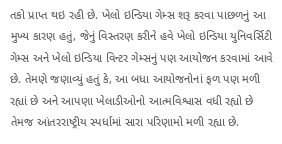તકો પ્રાપ્ત થઇ રહી છે. ખેલો ઇન્ડિયા ગેમ્સ શરૂ કરવા પાછળનું આ મુખ્ય કારણ હતું, જેનું વિસ્તરણ કરીને હવે ખેલો ઇન્ડિયા યુનિવર્સિટી ગેમ્સ અને ખેલો ઇન્ડિયા વિન્ટર ગેમ્સનું પણ આયોજન કરવામાં આવે છે. તેમણે જણાવ્યું હતું કે, આ બધા આયોજનોનાં ફળ પણ મળી રહ્યાં છે અને આપણા ખેલાડીઓનો આત્મવિશ્વાસ વધી રહ્યો છે તેમજ આંતરરાષ્ટ્રીય સ્પર્ધામાં સારા પરિણામો મળી રહ્યા છે.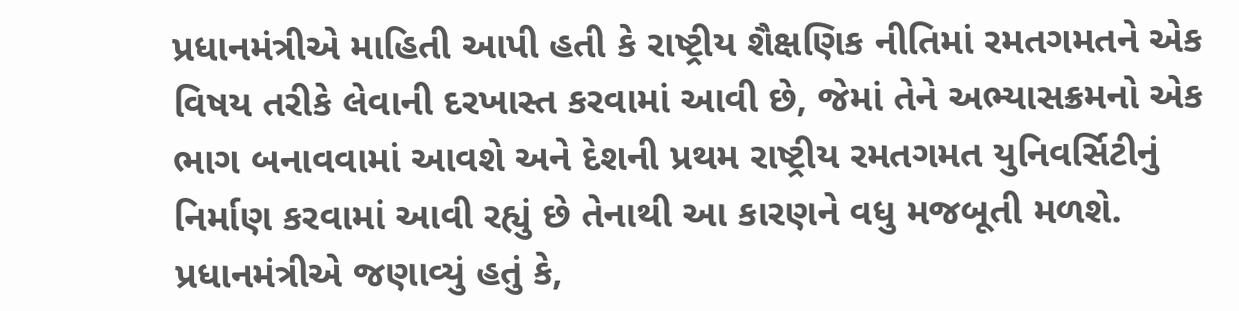પ્રધાનમંત્રીએ માહિતી આપી હતી કે રાષ્ટ્રીય શૈક્ષણિક નીતિમાં રમતગમતને એક વિષય તરીકે લેવાની દરખાસ્ત કરવામાં આવી છે, જેમાં તેને અભ્યાસક્રમનો એક ભાગ બનાવવામાં આવશે અને દેશની પ્રથમ રાષ્ટ્રીય રમતગમત યુનિવર્સિટીનું નિર્માણ કરવામાં આવી રહ્યું છે તેનાથી આ કારણને વધુ મજબૂતી મળશે. પ્રધાનમંત્રીએ જણાવ્યું હતું કે,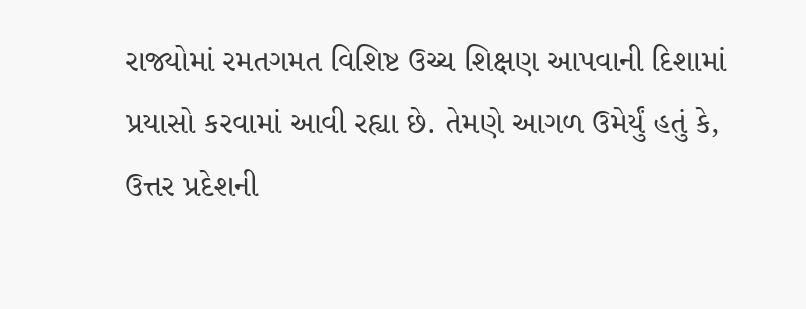રાજ્યોમાં રમતગમત વિશિષ્ટ ઉચ્ચ શિક્ષણ આપવાની દિશામાં પ્રયાસો કરવામાં આવી રહ્યા છે. તેમણે આગળ ઉમેર્યું હતું કે, ઉત્તર પ્રદેશની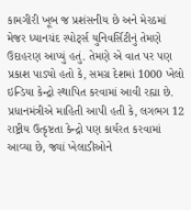કામગીરી ખૂબ જ પ્રશંસનીય છે અને મેરઠમાં મેજર ધ્યાનચંદ સ્પોર્ટ્સ યુનિવર્સિટીનું તેમણે ઉદાહરણ આપ્યું હતું. તેમણે એ વાત પર પણ પ્રકાશ પાડ્યો હતો કે, સમગ્ર દેશમાં 1000 ખેલો ઇન્ડિયા કેન્દ્રો સ્થાપિત કરવામાં આવી રહ્યા છે. પ્રધાનમંત્રીએ માહિતી આપી હતી કે, લગભગ 12 રાષ્ટ્રીય ઉત્કૃષ્ટતા કેન્દ્રો પણ કાર્યરત કરવામાં આવ્યા છે, જ્યાં ખેલાડીઓને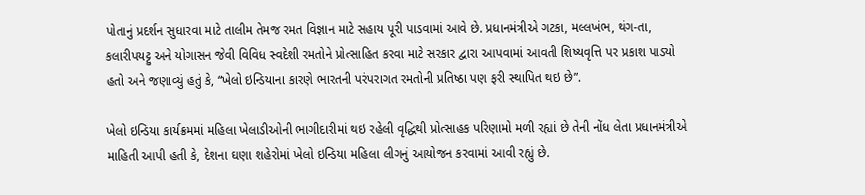પોતાનું પ્રદર્શન સુધારવા માટે તાલીમ તેમજ રમત વિજ્ઞાન માટે સહાય પૂરી પાડવામાં આવે છે. પ્રધાનમંત્રીએ ગટકા, મલ્લખંભ, થંગ-તા, કલારીપયટ્ટુ અને યોગાસન જેવી વિવિધ સ્વદેશી રમતોને પ્રોત્સાહિત કરવા માટે સરકાર દ્વારા આપવામાં આવતી શિષ્યવૃત્તિ પર પ્રકાશ પાડ્યો હતો અને જણાવ્યું હતું કે, “ખેલો ઇન્ડિયાના કારણે ભારતની પરંપરાગત રમતોની પ્રતિષ્ઠા પણ ફરી સ્થાપિત થઇ છે”.

ખેલો ઇન્ડિયા કાર્યક્રમમાં મહિલા ખેલાડીઓની ભાગીદારીમાં થઇ રહેલી વૃદ્ધિથી પ્રોત્સાહક પરિણામો મળી રહ્યાં છે તેની નોંધ લેતા પ્રધાનમંત્રીએ માહિતી આપી હતી કે, દેશના ઘણા શહેરોમાં ખેલો ઇન્ડિયા મહિલા લીગનું આયોજન કરવામાં આવી રહ્યું છે.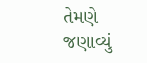તેમણે જણાવ્યું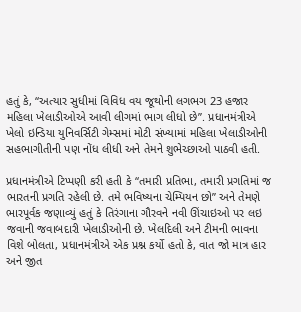હતું કે, “અત્યાર સુધીમાં વિવિધ વય જૂથોની લગભગ 23 હજાર મહિલા ખેલાડીઓએ આવી લીગમાં ભાગ લીધો છે”. પ્રધાનમંત્રીએ ખેલો ઇન્ડિયા યુનિવર્સિટી ગેમ્સમાં મોટી સંખ્યામાં મહિલા ખેલાડીઓની સહભાગીતીની પણ નોંધ લીધી અને તેમને શુભેચ્છાઓ પાઠવી હતી.

પ્રધાનમંત્રીએ ટિપ્પણી કરી હતી કે “તમારી પ્રતિભા, તમારી પ્રગતિમાં જ ભારતની પ્રગતિ રહેલી છે. તમે ભવિષ્યના ચેમ્પિયન છો” અને તેમણે ભારપૂર્વક જણાવ્યું હતું કે તિરંગાના ગૌરવને નવી ઊંચાઇઓ પર લઇ જવાની જવાબદારી ખેલાડીઓની છે. ખેલદિલી અને ટીમની ભાવના વિશે બોલતા, પ્રધાનમંત્રીએ એક પ્રશ્ન કર્યો હતો કે, વાત જો માત્ર હાર અને જીત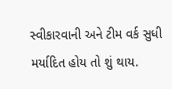સ્વીકારવાની અને ટીમ વર્ક સુધી મર્યાદિત હોય તો શું થાય.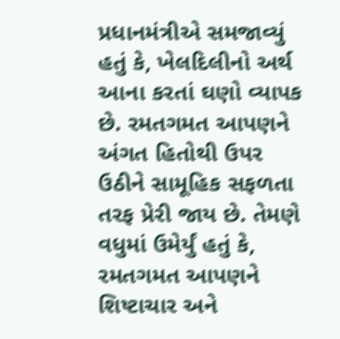પ્રધાનમંત્રીએ સમજાવ્યું હતું કે, ખેલદિલીનો અર્થ આના કરતાં ઘણો વ્યાપક છે. રમતગમત આપણને અંગત હિતોથી ઉપર ઉઠીને સામૂહિક સફળતા તરફ પ્રેરી જાય છે. તેમણે વધુમાં ઉમેર્યું હતું કે, રમતગમત આપણને શિષ્ટાચાર અને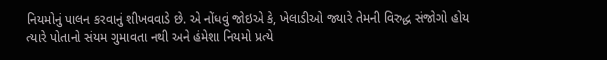નિયમોનું પાલન કરવાનું શીખવવાડે છે. એ નોંધવું જોઇએ કે, ખેલાડીઓ જ્યારે તેમની વિરુદ્ધ સંજોગો હોય ત્યારે પોતાનો સંયમ ગુમાવતા નથી અને હંમેશા નિયમો પ્રત્યે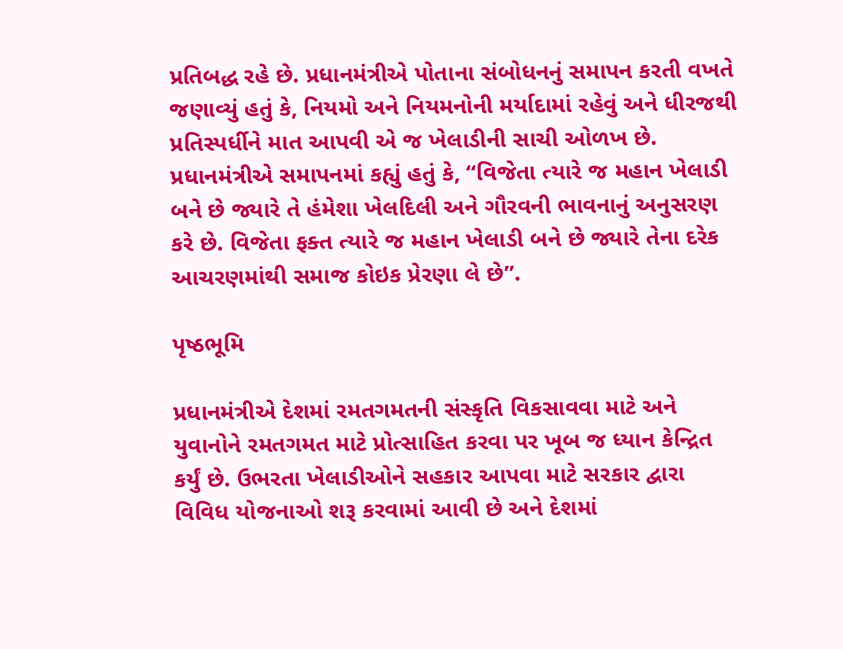પ્રતિબદ્ધ રહે છે. પ્રધાનમંત્રીએ પોતાના સંબોધનનું સમાપન કરતી વખતે જણાવ્યું હતું કે, નિયમો અને નિયમનોની મર્યાદામાં રહેવું અને ધીરજથી પ્રતિસ્પર્ધીને માત આપવી એ જ ખેલાડીની સાચી ઓળખ છે. પ્રધાનમંત્રીએ સમાપનમાં કહ્યું હતું કે, “વિજેતા ત્યારે જ મહાન ખેલાડી બને છે જ્યારે તે હંમેશા ખેલદિલી અને ગૌરવની ભાવનાનું અનુસરણ કરે છે. વિજેતા ફક્ત ત્યારે જ મહાન ખેલાડી બને છે જ્યારે તેના દરેક આચરણમાંથી સમાજ કોઇક પ્રેરણા લે છે”.

પૃષ્ઠભૂમિ

પ્રધાનમંત્રીએ દેશમાં રમતગમતની સંસ્કૃતિ વિકસાવવા માટે અને યુવાનોને રમતગમત માટે પ્રોત્સાહિત કરવા પર ખૂબ જ ધ્યાન કેન્દ્રિત કર્યું છે. ઉભરતા ખેલાડીઓને સહકાર આપવા માટે સરકાર દ્વારા વિવિધ યોજનાઓ શરૂ કરવામાં આવી છે અને દેશમાં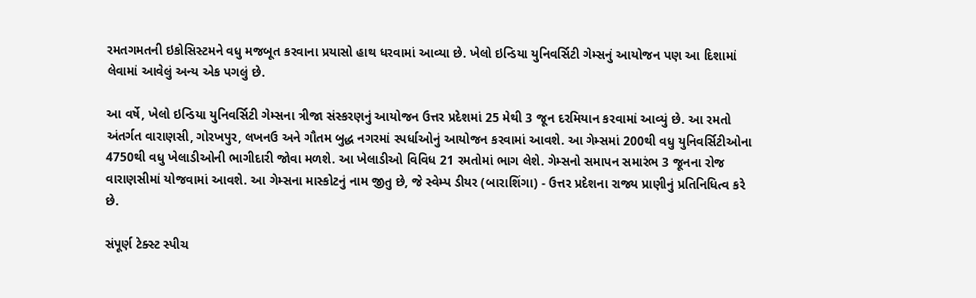રમતગમતની ઇકોસિસ્ટમને વધુ મજબૂત કરવાના પ્રયાસો હાથ ધરવામાં આવ્યા છે. ખેલો ઇન્ડિયા યુનિવર્સિટી ગેમ્સનું આયોજન પણ આ દિશામાં લેવામાં આવેલું અન્ય એક પગલું છે.

આ વર્ષે, ખેલો ઇન્ડિયા યુનિવર્સિટી ગેમ્સના ત્રીજા સંસ્કરણનું આયોજન ઉત્તર પ્રદેશમાં 25 મેથી 3 જૂન દરમિયાન કરવામાં આવ્યું છે. આ રમતો અંતર્ગત વારાણસી, ગોરખપુર, લખનઉ અને ગૌતમ બુદ્ધ નગરમાં સ્પર્ધાઓનું આયોજન કરવામાં આવશે. આ ગેમ્સમાં 200થી વધુ યુનિવર્સિટીઓના 4750થી વધુ ખેલાડીઓની ભાગીદારી જોવા મળશે. આ ખેલાડીઓ વિવિધ 21 રમતોમાં ભાગ લેશે. ગેમ્સનો સમાપન સમારંભ 3 જૂનના રોજ વારાણસીમાં યોજવામાં આવશે. આ ગેમ્સના માસ્કોટનું નામ જીતુ છે, જે સ્વેમ્પ ડીયર (બારાશિંગા) - ઉત્તર પ્રદેશના રાજ્ય પ્રાણીનું પ્રતિનિધિત્વ કરે છે.

સંપૂર્ણ ટેક્સ્ટ સ્પીચ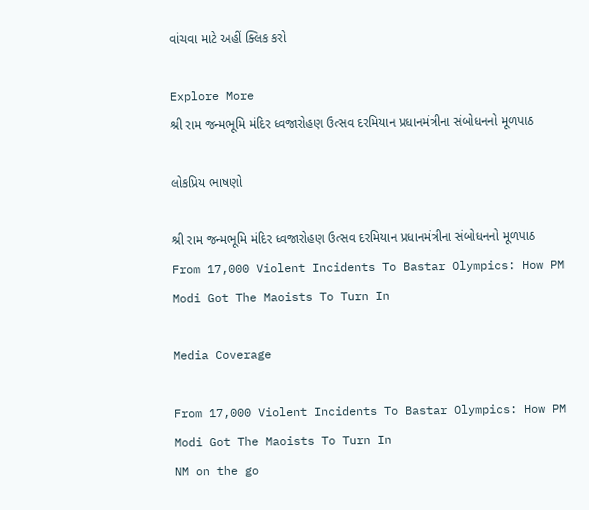વાંચવા માટે અહીં ક્લિક કરો

Explore More
શ્રી રામ જન્મભૂમિ મંદિર ધ્વજારોહણ ઉત્સવ દરમિયાન પ્રધાનમંત્રીના સંબોધનનો મૂળપાઠ

લોકપ્રિય ભાષણો

શ્રી રામ જન્મભૂમિ મંદિર ધ્વજારોહણ ઉત્સવ દરમિયાન પ્રધાનમંત્રીના સંબોધનનો મૂળપાઠ
From 17,000 Violent Incidents To Bastar Olympics: How PM Modi Got The Maoists To Turn In

Media Coverage

From 17,000 Violent Incidents To Bastar Olympics: How PM Modi Got The Maoists To Turn In
NM on the go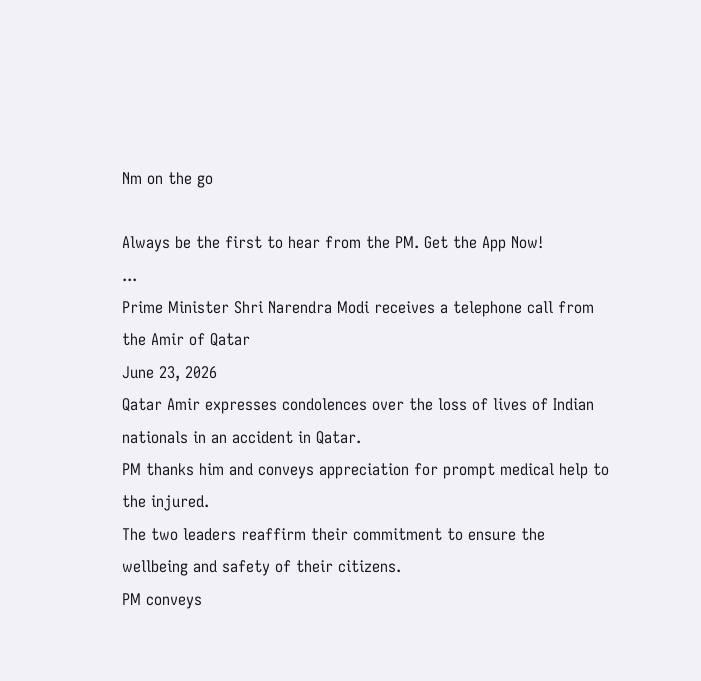Nm on the go

Always be the first to hear from the PM. Get the App Now!
...
Prime Minister Shri Narendra Modi receives a telephone call from the Amir of Qatar
June 23, 2026
Qatar Amir expresses condolences over the loss of lives of Indian nationals in an accident in Qatar.
PM thanks him and conveys appreciation for prompt medical help to the injured.
The two leaders reaffirm their commitment to ensure the wellbeing and safety of their citizens.
PM conveys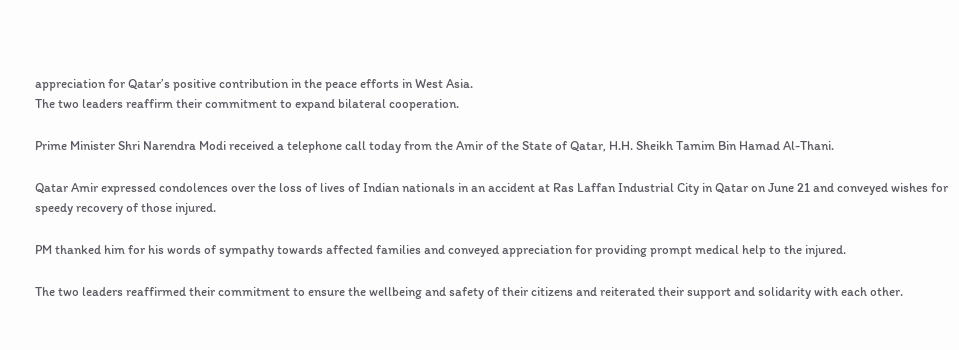appreciation for Qatar’s positive contribution in the peace efforts in West Asia.
The two leaders reaffirm their commitment to expand bilateral cooperation.

Prime Minister Shri Narendra Modi received a telephone call today from the Amir of the State of Qatar, H.H. Sheikh Tamim Bin Hamad Al-Thani.

Qatar Amir expressed condolences over the loss of lives of Indian nationals in an accident at Ras Laffan Industrial City in Qatar on June 21 and conveyed wishes for speedy recovery of those injured.

PM thanked him for his words of sympathy towards affected families and conveyed appreciation for providing prompt medical help to the injured.

The two leaders reaffirmed their commitment to ensure the wellbeing and safety of their citizens and reiterated their support and solidarity with each other.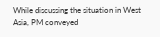While discussing the situation in West Asia, PM conveyed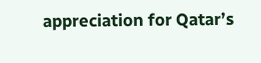appreciation for Qatar’s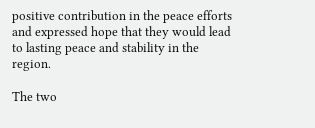positive contribution in the peace efforts and expressed hope that they would lead to lasting peace and stability in the region.

The two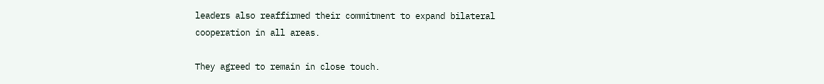leaders also reaffirmed their commitment to expand bilateral cooperation in all areas.

They agreed to remain in close touch.